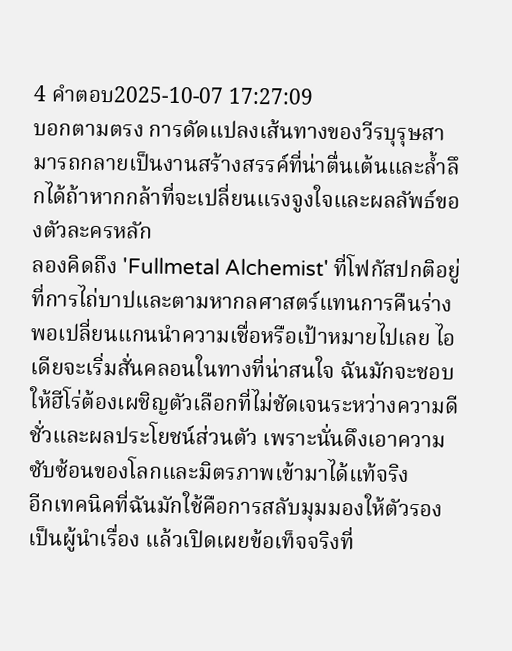4 คำตอบ2025-10-07 17:27:09
บอกตามตรง การดัดแปลงเส้นทางของวีรบุรุษสามารถกลายเป็นงานสร้างสรรค์ที่น่าตื่นเต้นและล้ำลึกได้ถ้าหากกล้าที่จะเปลี่ยนแรงจูงใจและผลลัพธ์ของตัวละครหลัก
ลองคิดถึง 'Fullmetal Alchemist' ที่โฟกัสปกติอยู่ที่การไถ่บาปและตามหากลศาสตร์แทนการคืนร่าง พอเปลี่ยนแกนนำความเชื่อหรือเป้าหมายไปเลย ไอเดียจะเริ่มสั่นคลอนในทางที่น่าสนใจ ฉันมักจะชอบให้ฮีโร่ต้องเผชิญตัวเลือกที่ไม่ชัดเจนระหว่างความดีชั่วและผลประโยชน์ส่วนตัว เพราะนั่นดึงเอาความซับซ้อนของโลกและมิตรภาพเข้ามาได้แท้จริง
อีกเทคนิคที่ฉันมักใช้คือการสลับมุมมองให้ตัวรองเป็นผู้นำเรื่อง แล้วเปิดเผยข้อเท็จจริงที่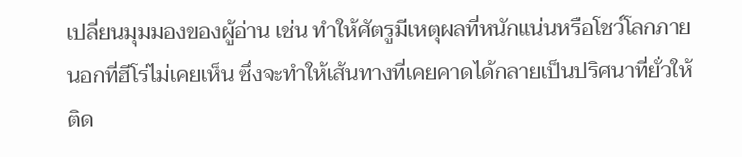เปลี่ยนมุมมองของผู้อ่าน เช่น ทำให้ศัตรูมีเหตุผลที่หนักแน่นหรือโชว์โลกภายนอกที่ฮีโร่ไม่เคยเห็น ซึ่งจะทำให้เส้นทางที่เคยคาดได้กลายเป็นปริศนาที่ยั่วให้ติด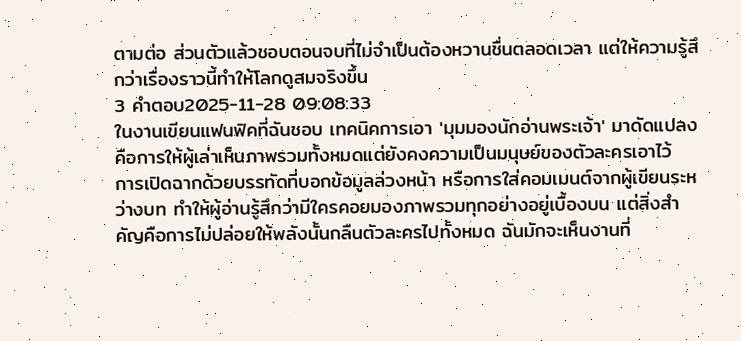ตามต่อ ส่วนตัวแล้วชอบตอนจบที่ไม่จำเป็นต้องหวานชื่นตลอดเวลา แต่ให้ความรู้สึกว่าเรื่องราวนี้ทำให้โลกดูสมจริงขึ้น
3 คำตอบ2025-11-28 09:08:33
ในงานเขียนแฟนฟิคที่ฉันชอบ เทคนิคการเอา 'มุมมองนักอ่านพระเจ้า' มาดัดแปลงคือการให้ผู้เล่าเห็นภาพรวมทั้งหมดแต่ยังคงความเป็นมนุษย์ของตัวละครเอาไว้
การเปิดฉากด้วยบรรทัดที่บอกข้อมูลล่วงหน้า หรือการใส่คอมเมนต์จากผู้เขียนระหว่างบท ทำให้ผู้อ่านรู้สึกว่ามีใครคอยมองภาพรวมทุกอย่างอยู่เบื้องบน แต่สิ่งสำคัญคือการไม่ปล่อยให้พลังนั้นกลืนตัวละครไปทั้งหมด ฉันมักจะเห็นงานที่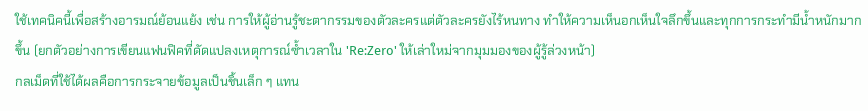ใช้เทคนิคนี้เพื่อสร้างอารมณ์ย้อนแย้ง เช่น การให้ผู้อ่านรู้ชะตากรรมของตัวละครแต่ตัวละครยังไร้หนทาง ทำให้ความเห็นอกเห็นใจลึกขึ้นและทุกการกระทำมีน้ำหนักมากขึ้น (ยกตัวอย่างการเขียนแฟนฟิคที่ดัดแปลงเหตุการณ์ซ้ำเวลาใน 'Re:Zero' ให้เล่าใหม่จากมุมมองของผู้รู้ล่วงหน้า)
กลเม็ดที่ใช้ได้ผลคือการกระจายข้อมูลเป็นชิ้นเล็ก ๆ แทน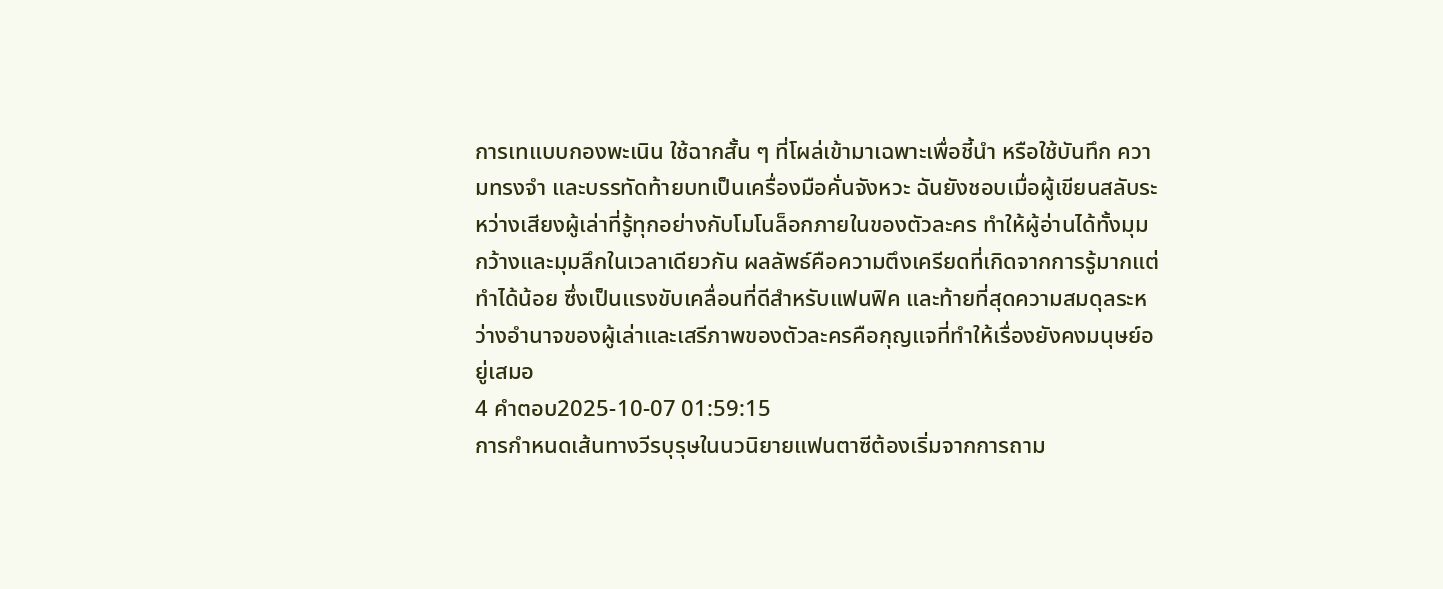การเทแบบกองพะเนิน ใช้ฉากสั้น ๆ ที่โผล่เข้ามาเฉพาะเพื่อชี้นำ หรือใช้บันทึก ความทรงจำ และบรรทัดท้ายบทเป็นเครื่องมือคั่นจังหวะ ฉันยังชอบเมื่อผู้เขียนสลับระหว่างเสียงผู้เล่าที่รู้ทุกอย่างกับโมโนล็อกภายในของตัวละคร ทำให้ผู้อ่านได้ทั้งมุมกว้างและมุมลึกในเวลาเดียวกัน ผลลัพธ์คือความตึงเครียดที่เกิดจากการรู้มากแต่ทำได้น้อย ซึ่งเป็นแรงขับเคลื่อนที่ดีสำหรับแฟนฟิค และท้ายที่สุดความสมดุลระหว่างอำนาจของผู้เล่าและเสรีภาพของตัวละครคือกุญแจที่ทำให้เรื่องยังคงมนุษย์อยู่เสมอ
4 คำตอบ2025-10-07 01:59:15
การกำหนดเส้นทางวีรบุรุษในนวนิยายแฟนตาซีต้องเริ่มจากการถาม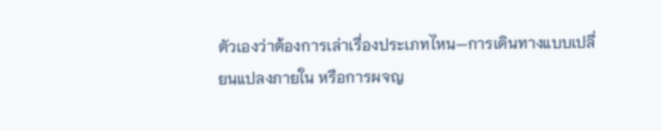ตัวเองว่าต้องการเล่าเรื่องประเภทไหน—การเดินทางแบบเปลี่ยนแปลงภายใน หรือการผจญ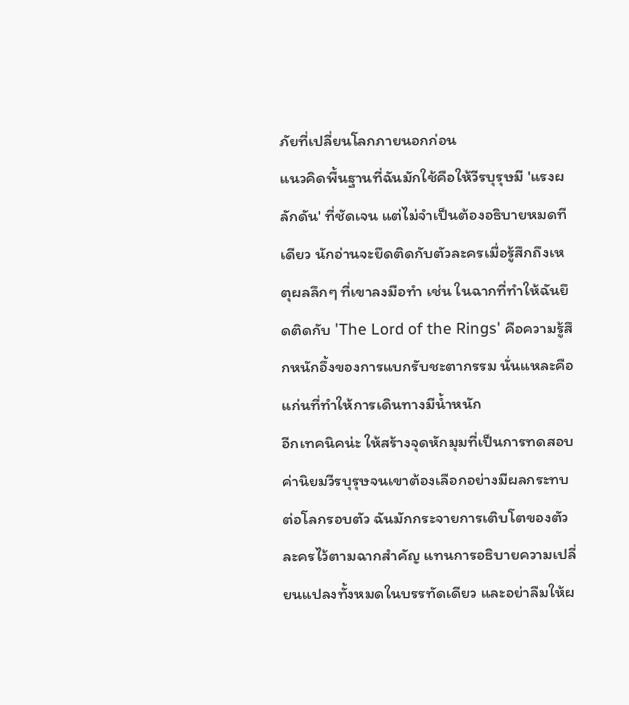ภัยที่เปลี่ยนโลกภายนอกก่อน
แนวคิดพื้นฐานที่ฉันมักใช้คือให้วีรบุรุษมี 'แรงผลักดัน' ที่ชัดเจน แต่ไม่จำเป็นต้องอธิบายหมดทีเดียว นักอ่านจะยึดติดกับตัวละครเมื่อรู้สึกถึงเหตุผลลึกๆ ที่เขาลงมือทำ เช่น ในฉากที่ทำให้ฉันยึดติดกับ 'The Lord of the Rings' คือความรู้สึกหนักอึ้งของการแบกรับชะตากรรม นั่นแหละคือแก่นที่ทำให้การเดินทางมีน้ำหนัก
อีกเทคนิคน่ะ ให้สร้างจุดหักมุมที่เป็นการทดสอบค่านิยมวีรบุรุษจนเขาต้องเลือกอย่างมีผลกระทบต่อโลกรอบตัว ฉันมักกระจายการเติบโตของตัวละครไว้ตามฉากสำคัญ แทนการอธิบายความเปลี่ยนแปลงทั้งหมดในบรรทัดเดียว และอย่าลืมให้ผ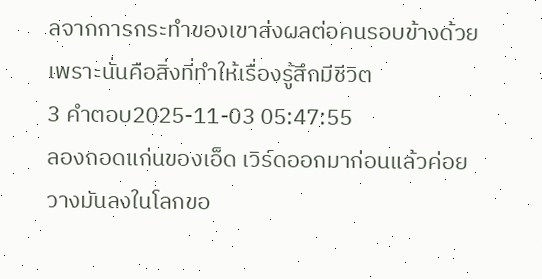ลจากการกระทำของเขาส่งผลต่อคนรอบข้างด้วย เพราะนั่นคือสิ่งที่ทำให้เรื่องรู้สึกมีชีวิต
3 คำตอบ2025-11-03 05:47:55
ลองถอดแก่นของเอ็ด เวิร์ดออกมาก่อนแล้วค่อยวางมันลงในโลกขอ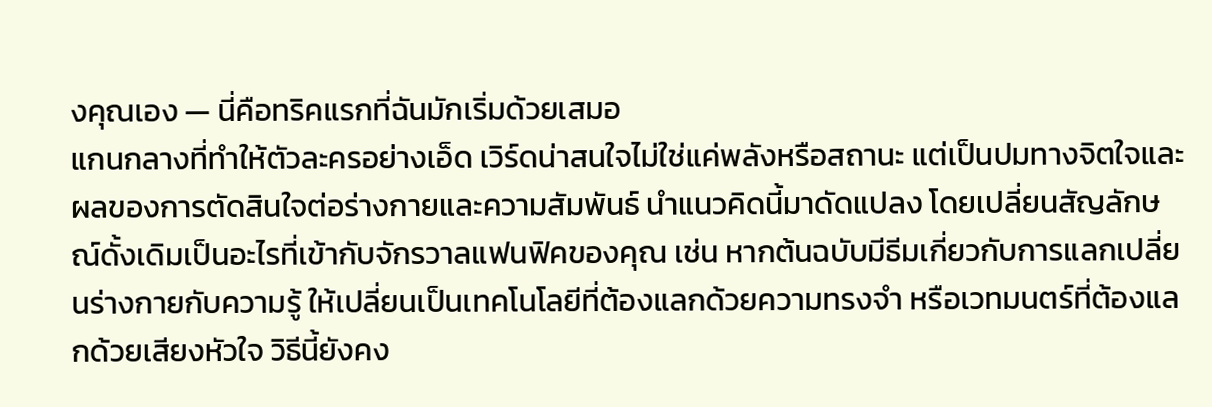งคุณเอง — นี่คือทริคแรกที่ฉันมักเริ่มด้วยเสมอ
แกนกลางที่ทำให้ตัวละครอย่างเอ็ด เวิร์ดน่าสนใจไม่ใช่แค่พลังหรือสถานะ แต่เป็นปมทางจิตใจและผลของการตัดสินใจต่อร่างกายและความสัมพันธ์ นำแนวคิดนี้มาดัดแปลง โดยเปลี่ยนสัญลักษณ์ดั้งเดิมเป็นอะไรที่เข้ากับจักรวาลแฟนฟิคของคุณ เช่น หากต้นฉบับมีธีมเกี่ยวกับการแลกเปลี่ยนร่างกายกับความรู้ ให้เปลี่ยนเป็นเทคโนโลยีที่ต้องแลกด้วยความทรงจำ หรือเวทมนตร์ที่ต้องแลกด้วยเสียงหัวใจ วิธีนี้ยังคง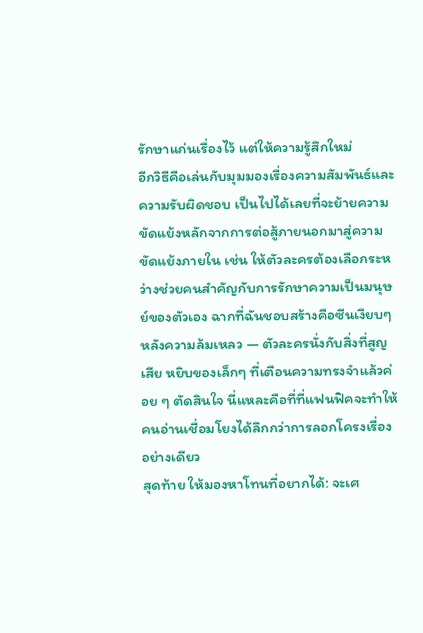รักษาแก่นเรื่องไว้ แต่ให้ความรู้สึกใหม่
อีกวิธีคือเล่นกับมุมมองเรื่องความสัมพันธ์และความรับผิดชอบ เป็นไปได้เลยที่จะย้ายความขัดแย้งหลักจากการต่อสู้ภายนอกมาสู่ความขัดแย้งภายใน เช่น ให้ตัวละครต้องเลือกระหว่างช่วยคนสำคัญกับการรักษาความเป็นมนุษย์ของตัวเอง ฉากที่ฉันชอบสร้างคือซีนเงียบๆ หลังความล้มเหลว — ตัวละครนั่งกับสิ่งที่สูญเสีย หยิบของเล็กๆ ที่เตือนความทรงจำแล้วค่อย ๆ ตัดสินใจ นี่แหละคือที่ที่แฟนฟิคจะทำให้คนอ่านเชื่อมโยงได้ลึกกว่าการลอกโครงเรื่องอย่างเดียว
สุดท้าย ให้มองหาโทนที่อยากได้: จะเศ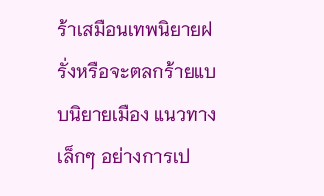ร้าเสมือนเทพนิยายฝรั่งหรือจะตลกร้ายแบบนิยายเมือง แนวทางเล็กๆ อย่างการเป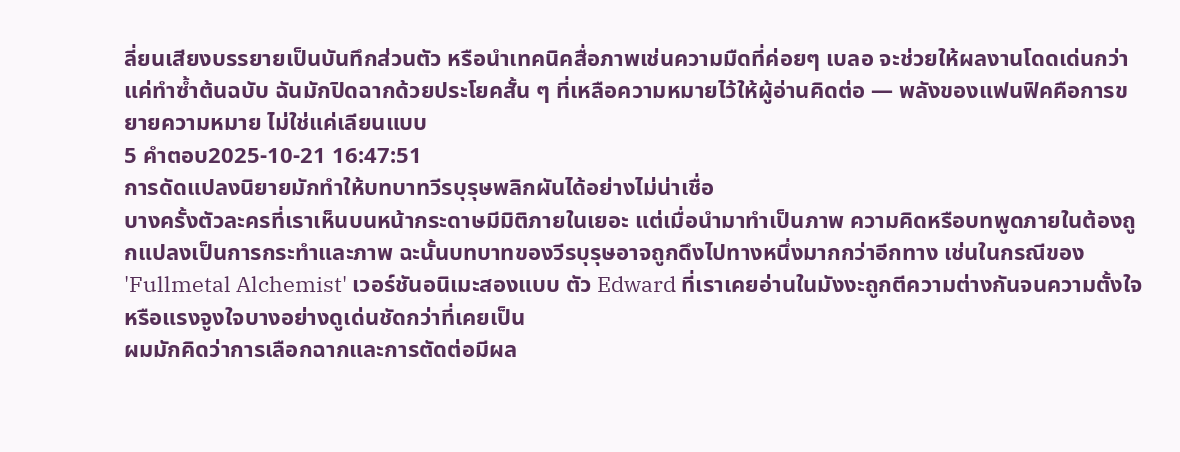ลี่ยนเสียงบรรยายเป็นบันทึกส่วนตัว หรือนำเทคนิคสื่อภาพเช่นความมืดที่ค่อยๆ เบลอ จะช่วยให้ผลงานโดดเด่นกว่าแค่ทำซ้ำต้นฉบับ ฉันมักปิดฉากด้วยประโยคสั้น ๆ ที่เหลือความหมายไว้ให้ผู้อ่านคิดต่อ — พลังของแฟนฟิคคือการขยายความหมาย ไม่ใช่แค่เลียนแบบ
5 คำตอบ2025-10-21 16:47:51
การดัดแปลงนิยายมักทำให้บทบาทวีรบุรุษพลิกผันได้อย่างไม่น่าเชื่อ
บางครั้งตัวละครที่เราเห็นบนหน้ากระดาษมีมิติภายในเยอะ แต่เมื่อนำมาทำเป็นภาพ ความคิดหรือบทพูดภายในต้องถูกแปลงเป็นการกระทำและภาพ ฉะนั้นบทบาทของวีรบุรุษอาจถูกดึงไปทางหนึ่งมากกว่าอีกทาง เช่นในกรณีของ 'Fullmetal Alchemist' เวอร์ชันอนิเมะสองแบบ ตัว Edward ที่เราเคยอ่านในมังงะถูกตีความต่างกันจนความตั้งใจหรือแรงจูงใจบางอย่างดูเด่นชัดกว่าที่เคยเป็น
ผมมักคิดว่าการเลือกฉากและการตัดต่อมีผล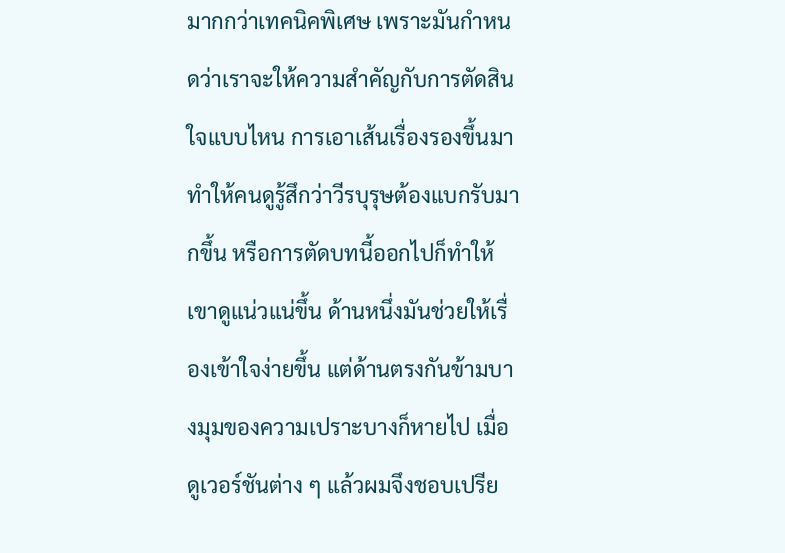มากกว่าเทคนิคพิเศษ เพราะมันกำหนดว่าเราจะให้ความสำคัญกับการตัดสินใจแบบไหน การเอาเส้นเรื่องรองขึ้นมาทำให้คนดูรู้สึกว่าวีรบุรุษต้องแบกรับมากขึ้น หรือการตัดบทนี้ออกไปก็ทำให้เขาดูแน่วแน่ขึ้น ด้านหนึ่งมันช่วยให้เรื่องเข้าใจง่ายขึ้น แต่ด้านตรงกันข้ามบางมุมของความเปราะบางก็หายไป เมื่อดูเวอร์ชันต่าง ๆ แล้วผมจึงชอบเปรีย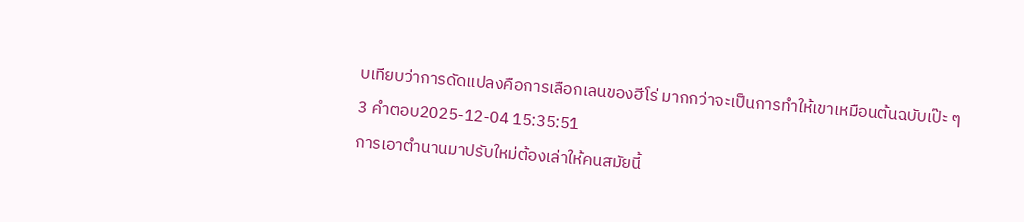บเทียบว่าการดัดแปลงคือการเลือกเลนของฮีโร่ มากกว่าจะเป็นการทำให้เขาเหมือนต้นฉบับเป๊ะ ๆ
3 คำตอบ2025-12-04 15:35:51
การเอาตำนานมาปรับใหม่ต้องเล่าให้คนสมัยนี้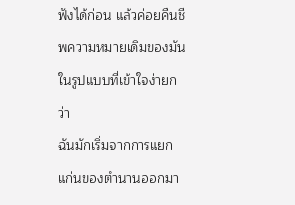ฟังได้ก่อน แล้วค่อยคืนชีพความหมายเดิมของมันในรูปแบบที่เข้าใจง่ายกว่า
ฉันมักเริ่มจากการแยกแก่นของตำนานออกมา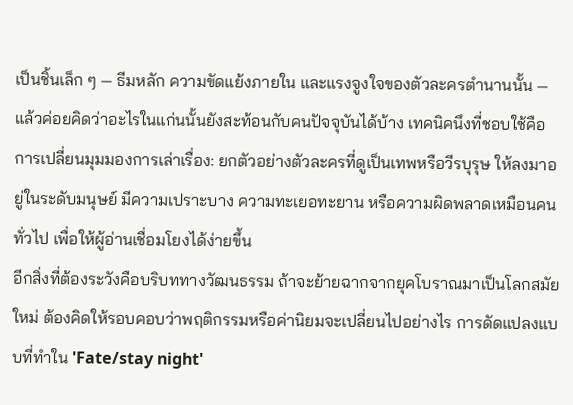เป็นชิ้นเล็ก ๆ — ธีมหลัก ความขัดแย้งภายใน และแรงจูงใจของตัวละครตำนานนั้น — แล้วค่อยคิดว่าอะไรในแก่นนั้นยังสะท้อนกับคนปัจจุบันได้บ้าง เทคนิคนึงที่ชอบใช้คือการเปลี่ยนมุมมองการเล่าเรื่อง: ยกตัวอย่างตัวละครที่ดูเป็นเทพหรือวีรบุรุษ ให้ลงมาอยู่ในระดับมนุษย์ มีความเปราะบาง ความทะเยอทะยาน หรือความผิดพลาดเหมือนคนทั่วไป เพื่อให้ผู้อ่านเชื่อมโยงได้ง่ายขึ้น
อีกสิ่งที่ต้องระวังคือบริบททางวัฒนธรรม ถ้าจะย้ายฉากจากยุคโบราณมาเป็นโลกสมัยใหม่ ต้องคิดให้รอบคอบว่าพฤติกรรมหรือค่านิยมจะเปลี่ยนไปอย่างไร การดัดแปลงแบบที่ทำใน 'Fate/stay night'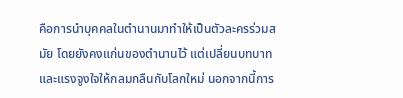คือการนำบุคคลในตำนานมาทำให้เป็นตัวละครร่วมสมัย โดยยังคงแก่นของตำนานไว้ แต่เปลี่ยนบทบาทและแรงจูงใจให้กลมกลืนกับโลกใหม่ นอกจากนี้การ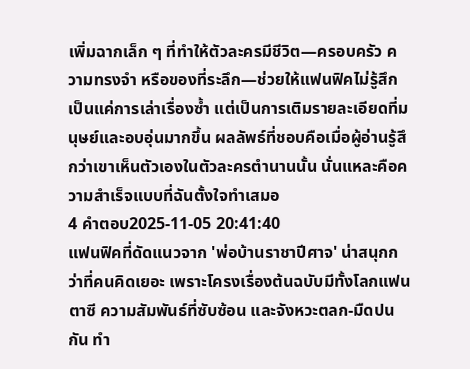เพิ่มฉากเล็ก ๆ ที่ทำให้ตัวละครมีชีวิต—ครอบครัว ความทรงจำ หรือของที่ระลึก—ช่วยให้แฟนฟิคไม่รู้สึกเป็นแค่การเล่าเรื่องซ้ำ แต่เป็นการเติมรายละเอียดที่มนุษย์และอบอุ่นมากขึ้น ผลลัพธ์ที่ชอบคือเมื่อผู้อ่านรู้สึกว่าเขาเห็นตัวเองในตัวละครตำนานนั้น นั่นแหละคือความสำเร็จแบบที่ฉันตั้งใจทำเสมอ
4 คำตอบ2025-11-05 20:41:40
แฟนฟิคที่ดัดแนวจาก 'พ่อบ้านราชาปีศาจ' น่าสนุกกว่าที่คนคิดเยอะ เพราะโครงเรื่องต้นฉบับมีทั้งโลกแฟนตาซี ความสัมพันธ์ที่ซับซ้อน และจังหวะตลก-มืดปนกัน ทำ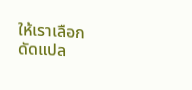ให้เราเลือกดัดแปล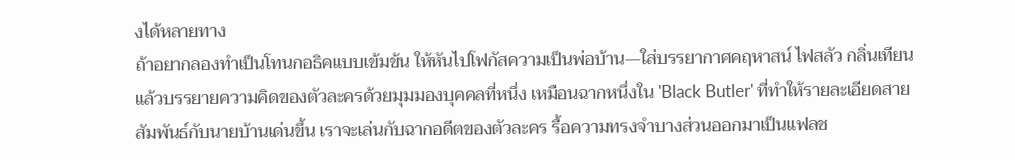งได้หลายทาง
ถ้าอยากลองทำเป็นโทนกอธิคแบบเข้มข้น ให้หันไปโฟกัสความเป็นพ่อบ้าน—ใส่บรรยากาศคฤหาสน์ ไฟสลัว กลิ่นเทียน แล้วบรรยายความคิดของตัวละครด้วยมุมมองบุคคลที่หนึ่ง เหมือนฉากหนึ่งใน 'Black Butler' ที่ทำให้รายละเอียดสายสัมพันธ์กับนายบ้านเด่นขึ้น เราจะเล่นกับฉากอดีตของตัวละคร รื้อความทรงจำบางส่วนออกมาเป็นแฟลช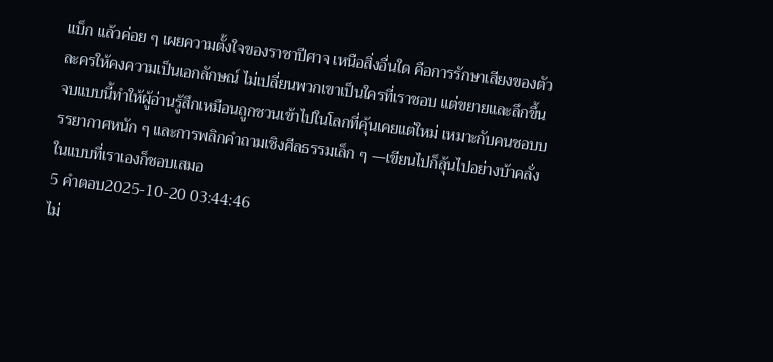แบ็ก แล้วค่อย ๆ เผยความตั้งใจของราชาปีศาจ เหนือสิ่งอื่นใด คือการรักษาเสียงของตัวละครให้คงความเป็นเอกลักษณ์ ไม่เปลี่ยนพวกเขาเป็นใครที่เราชอบ แต่ขยายและลึกขึ้น
จบแบบนี้ทำให้ผู้อ่านรู้สึกเหมือนถูกชวนเข้าไปในโลกที่คุ้นเคยแต่ใหม่ เหมาะกับคนชอบบรรยากาศหนัก ๆ และการพลิกคำถามเชิงศีลธรรมเล็ก ๆ —เขียนไปก็ลุ้นไปอย่างบ้าคลั่งในแบบที่เราเองก็ชอบเสมอ
5 คำตอบ2025-10-20 03:44:46
ไม่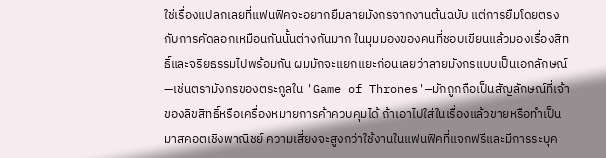ใช่เรื่องแปลกเลยที่แฟนฟิคจะอยากยืมลายมังกรจากงานต้นฉบับ แต่การยืมโดยตรงกับการคัดลอกเหมือนกันนั้นต่างกันมาก ในมุมมองของคนที่ชอบเขียนแล้วมองเรื่องสิทธิ์และจริยธรรมไปพร้อมกัน ผมมักจะแยกแยะก่อนเลยว่าลายมังกรแบบเป็นเอกลักษณ์—เช่นตรามังกรของตระกูลใน 'Game of Thrones'—มักถูกถือเป็นสัญลักษณ์ที่เจ้าของลิขสิทธิ์หรือเครื่องหมายการค้าควบคุมได้ ถ้าเอาไปใส่ในเรื่องแล้วขายหรือทำเป็นมาสคอตเชิงพาณิชย์ ความเสี่ยงจะสูงกว่าใช้งานในแฟนฟิคที่แจกฟรีและมีการระบุค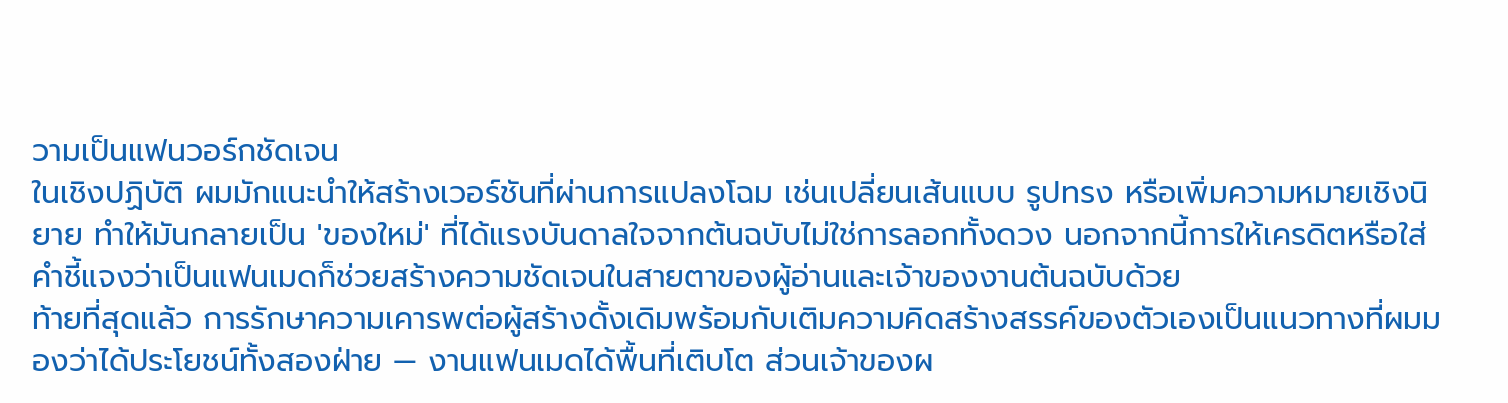วามเป็นแฟนวอร์กชัดเจน
ในเชิงปฏิบัติ ผมมักแนะนำให้สร้างเวอร์ชันที่ผ่านการแปลงโฉม เช่นเปลี่ยนเส้นแบบ รูปทรง หรือเพิ่มความหมายเชิงนิยาย ทำให้มันกลายเป็น 'ของใหม่' ที่ได้แรงบันดาลใจจากต้นฉบับไม่ใช่การลอกทั้งดวง นอกจากนี้การให้เครดิตหรือใส่คำชี้แจงว่าเป็นแฟนเมดก็ช่วยสร้างความชัดเจนในสายตาของผู้อ่านและเจ้าของงานต้นฉบับด้วย
ท้ายที่สุดแล้ว การรักษาความเคารพต่อผู้สร้างดั้งเดิมพร้อมกับเติมความคิดสร้างสรรค์ของตัวเองเป็นแนวทางที่ผมมองว่าได้ประโยชน์ทั้งสองฝ่าย — งานแฟนเมดได้พื้นที่เติบโต ส่วนเจ้าของผ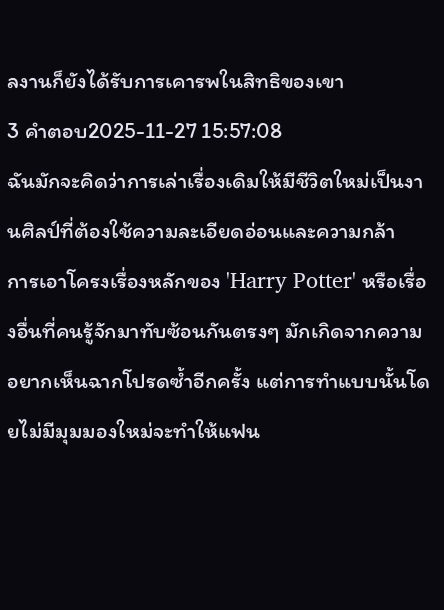ลงานก็ยังได้รับการเคารพในสิทธิของเขา
3 คำตอบ2025-11-27 15:57:08
ฉันมักจะคิดว่าการเล่าเรื่องเดิมให้มีชีวิตใหม่เป็นงานศิลป์ที่ต้องใช้ความละเอียดอ่อนและความกล้า
การเอาโครงเรื่องหลักของ 'Harry Potter' หรือเรื่องอื่นที่คนรู้จักมาทับซ้อนกันตรงๆ มักเกิดจากความอยากเห็นฉากโปรดซ้ำอีกครั้ง แต่การทำแบบนั้นโดยไม่มีมุมมองใหม่จะทำให้แฟน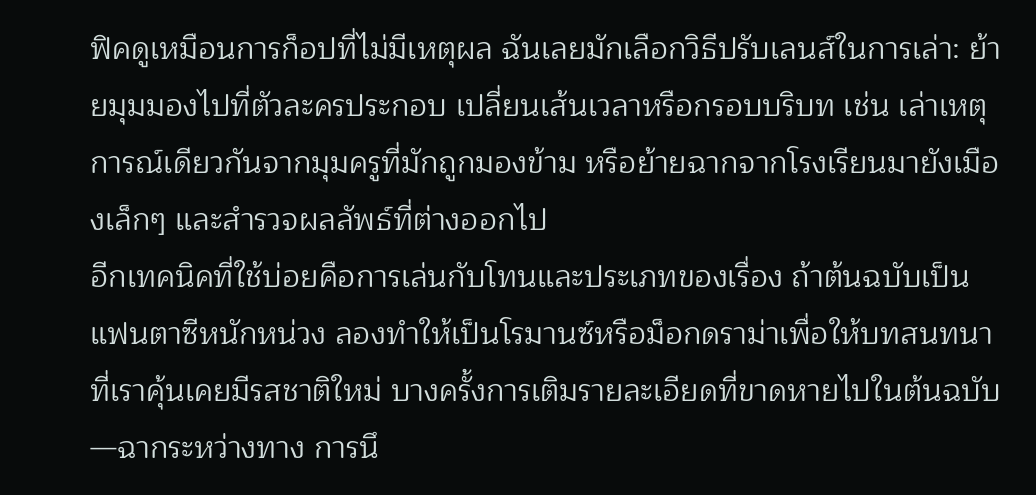ฟิคดูเหมือนการก็อปที่ไม่มีเหตุผล ฉันเลยมักเลือกวิธีปรับเลนส์ในการเล่า: ย้ายมุมมองไปที่ตัวละครประกอบ เปลี่ยนเส้นเวลาหรือกรอบบริบท เช่น เล่าเหตุการณ์เดียวกันจากมุมครูที่มักถูกมองข้าม หรือย้ายฉากจากโรงเรียนมายังเมืองเล็กๆ และสำรวจผลลัพธ์ที่ต่างออกไป
อีกเทคนิคที่ใช้บ่อยคือการเล่นกับโทนและประเภทของเรื่อง ถ้าต้นฉบับเป็นแฟนตาซีหนักหน่วง ลองทำให้เป็นโรมานซ์หรือม็อกดราม่าเพื่อให้บทสนทนาที่เราคุ้นเคยมีรสชาติใหม่ บางครั้งการเติมรายละเอียดที่ขาดหายไปในต้นฉบับ—ฉากระหว่างทาง การนึ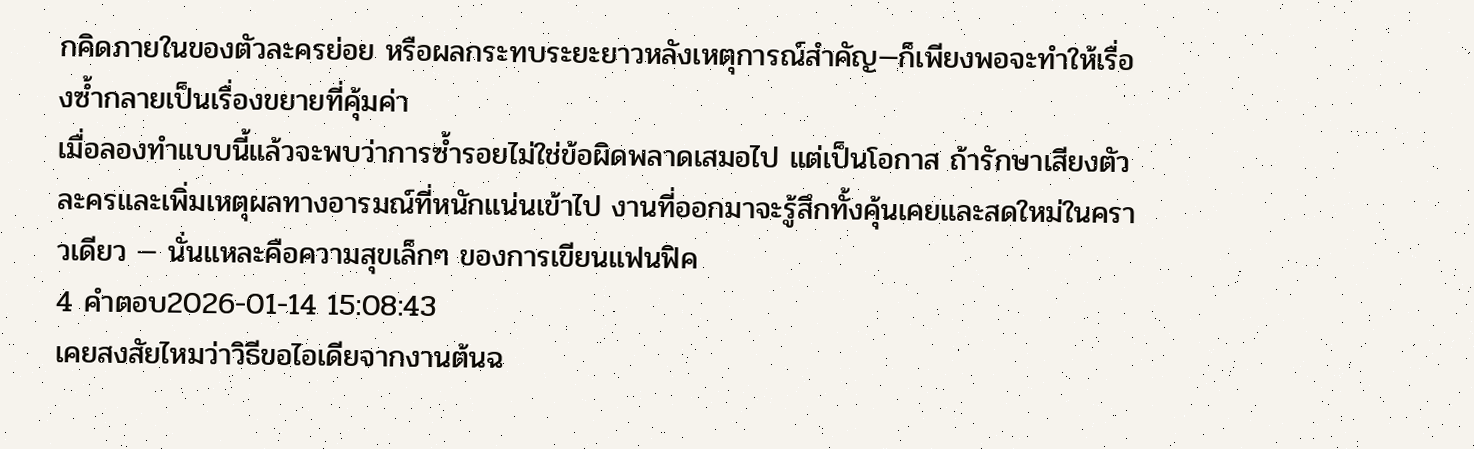กคิดภายในของตัวละครย่อย หรือผลกระทบระยะยาวหลังเหตุการณ์สำคัญ—ก็เพียงพอจะทำให้เรื่องซ้ำกลายเป็นเรื่องขยายที่คุ้มค่า
เมื่อลองทำแบบนี้แล้วจะพบว่าการซ้ำรอยไม่ใช่ข้อผิดพลาดเสมอไป แต่เป็นโอกาส ถ้ารักษาเสียงตัวละครและเพิ่มเหตุผลทางอารมณ์ที่หนักแน่นเข้าไป งานที่ออกมาจะรู้สึกทั้งคุ้นเคยและสดใหม่ในคราวเดียว — นั่นแหละคือความสุขเล็กๆ ของการเขียนแฟนฟิค
4 คำตอบ2026-01-14 15:08:43
เคยสงสัยไหมว่าวิธีขอไอเดียจากงานต้นฉ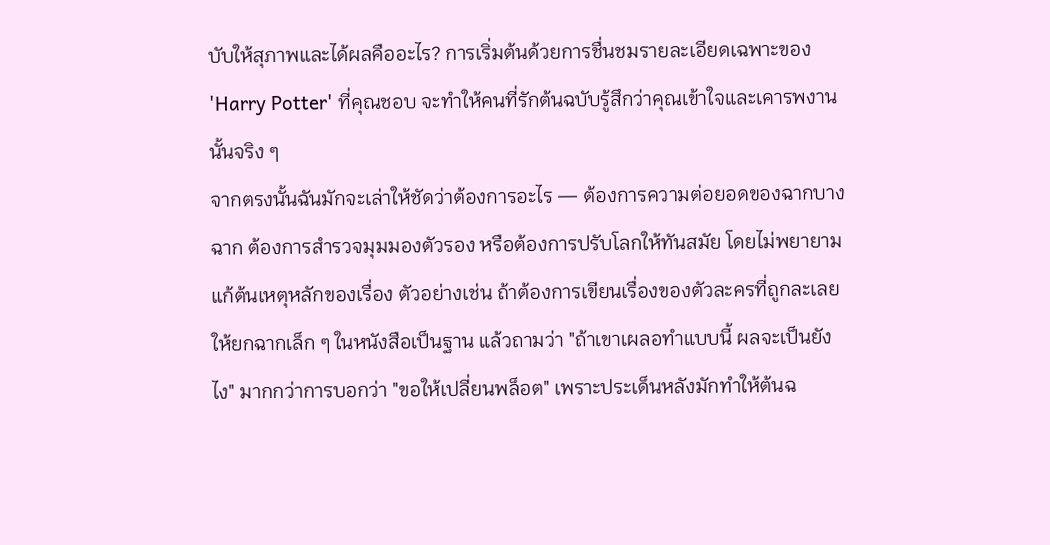บับให้สุภาพและได้ผลคืออะไร? การเริ่มต้นด้วยการชื่นชมรายละเอียดเฉพาะของ 'Harry Potter' ที่คุณชอบ จะทำให้คนที่รักต้นฉบับรู้สึกว่าคุณเข้าใจและเคารพงานนั้นจริง ๆ
จากตรงนั้นฉันมักจะเล่าให้ชัดว่าต้องการอะไร — ต้องการความต่อยอดของฉากบางฉาก ต้องการสำรวจมุมมองตัวรอง หรือต้องการปรับโลกให้ทันสมัย โดยไม่พยายามแก้ต้นเหตุหลักของเรื่อง ตัวอย่างเช่น ถ้าต้องการเขียนเรื่องของตัวละครที่ถูกละเลย ให้ยกฉากเล็ก ๆ ในหนังสือเป็นฐาน แล้วถามว่า "ถ้าเขาเผลอทำแบบนี้ ผลจะเป็นยังไง" มากกว่าการบอกว่า "ขอให้เปลี่ยนพล็อต" เพราะประเด็นหลังมักทำให้ต้นฉ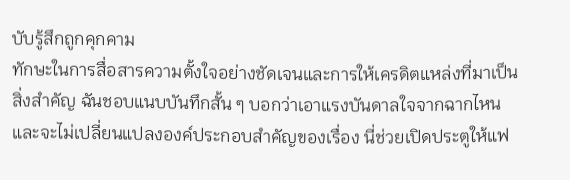บับรู้สึกถูกคุกคาม
ทักษะในการสื่อสารความตั้งใจอย่างชัดเจนและการให้เครดิตแหล่งที่มาเป็นสิ่งสำคัญ ฉันชอบแนบบันทึกสั้น ๆ บอกว่าเอาแรงบันดาลใจจากฉากไหน และจะไม่เปลี่ยนแปลงองค์ประกอบสำคัญของเรื่อง นี่ช่วยเปิดประตูให้แฟ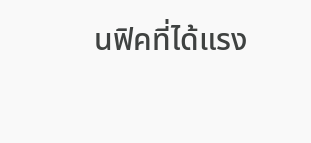นฟิคที่ได้แรง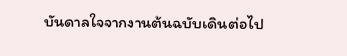บันดาลใจจากงานต้นฉบับเดินต่อไป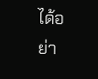ได้อย่า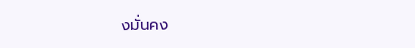งมั่นคง